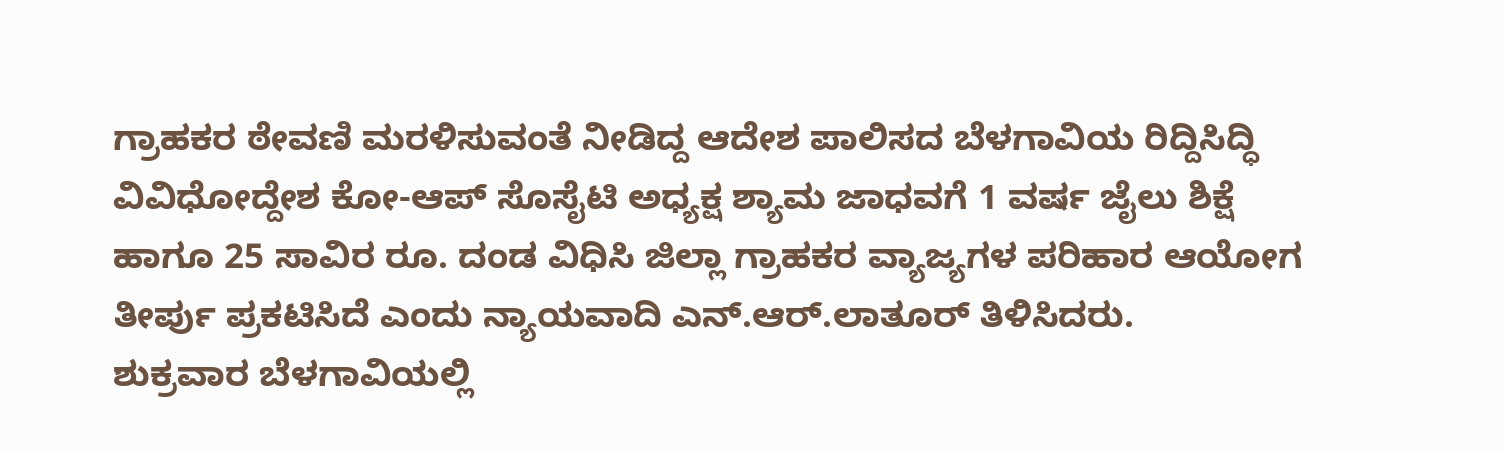ಗ್ರಾಹಕರ ಠೇವಣಿ ಮರಳಿಸುವಂತೆ ನೀಡಿದ್ದ ಆದೇಶ ಪಾಲಿಸದ ಬೆಳಗಾವಿಯ ರಿದ್ದಿಸಿದ್ಧಿ ವಿವಿಧೋದ್ದೇಶ ಕೋ-ಆಪ್ ಸೊಸೈಟಿ ಅಧ್ಯಕ್ಷ ಶ್ಯಾಮ ಜಾಧವಗೆ 1 ವರ್ಷ ಜೈಲು ಶಿಕ್ಷೆ ಹಾಗೂ 25 ಸಾವಿರ ರೂ. ದಂಡ ವಿಧಿಸಿ ಜಿಲ್ಲಾ ಗ್ರಾಹಕರ ವ್ಯಾಜ್ಯಗಳ ಪರಿಹಾರ ಆಯೋಗ ತೀರ್ಪು ಪ್ರಕಟಿಸಿದೆ ಎಂದು ನ್ಯಾಯವಾದಿ ಎನ್.ಆರ್.ಲಾತೂರ್ ತಿಳಿಸಿದರು.
ಶುಕ್ರವಾರ ಬೆಳಗಾವಿಯಲ್ಲಿ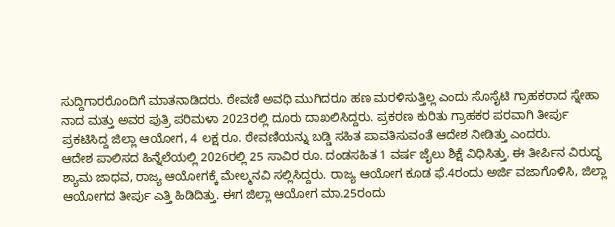ಸುದ್ದಿಗಾರರೊಂದಿಗೆ ಮಾತನಾಡಿದರು. ಠೇವಣಿ ಅವಧಿ ಮುಗಿದರೂ ಹಣ ಮರಳಿಸುತ್ತಿಲ್ಲ ಎಂದು ಸೊಸೈಟಿ ಗ್ರಾಹಕರಾದ ಸ್ನೇಹಾ ನಾದ ಮತ್ತು ಅವರ ಪುತ್ರಿ ಪರಿಮಳಾ 2023ರಲ್ಲಿ ದೂರು ದಾಖಲಿಸಿದ್ದರು. ಪ್ರಕರಣ ಕುರಿತು ಗ್ರಾಹಕರ ಪರವಾಗಿ ತೀರ್ಪು ಪ್ರಕಟಿಸಿದ್ದ ಜಿಲ್ಲಾ ಆಯೋಗ, 4 ಲಕ್ಷ ರೂ. ಠೇವಣಿಯನ್ನು ಬಡ್ಡಿ ಸಹಿತ ಪಾವತಿಸುವಂತೆ ಆದೇಶ ನೀಡಿತ್ತು ಎಂದರು.
ಆದೇಶ ಪಾಲಿಸದ ಹಿನ್ನೆಲೆಯಲ್ಲಿ 2026ರಲ್ಲಿ 25 ಸಾವಿರ ರೂ. ದಂಡಸಹಿತ 1 ವರ್ಷ ಜೈಲು ಶಿಕ್ಷೆ ವಿಧಿಸಿತ್ತು. ಈ ತೀರ್ಪಿನ ವಿರುದ್ಧ ಶ್ಯಾಮ ಜಾಧವ, ರಾಜ್ಯ ಆಯೋಗಕ್ಕೆ ಮೇಲ್ಮನವಿ ಸಲ್ಲಿಸಿದ್ದರು. ರಾಜ್ಯ ಆಯೋಗ ಕೂಡ ಫೆ.4ರಂದು ಅರ್ಜಿ ವಜಾಗೊಳಿಸಿ, ಜಿಲ್ಲಾ ಆಯೋಗದ ತೀರ್ಪು ಎತ್ತಿ ಹಿಡಿದಿತ್ತು. ಈಗ ಜಿಲ್ಲಾ ಆಯೋಗ ಮಾ.25ರಂದು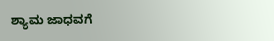ಶ್ಯಾಮ ಜಾಧವಗೆ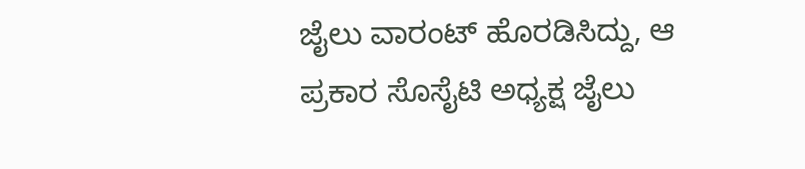ಜೈಲು ವಾರಂಟ್ ಹೊರಡಿಸಿದ್ದು, ಆ ಪ್ರಕಾರ ಸೊಸೈಟಿ ಅಧ್ಯಕ್ಷ ಜೈಲು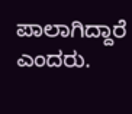ಪಾಲಾಗಿದ್ದಾರೆ ಎಂದರು.